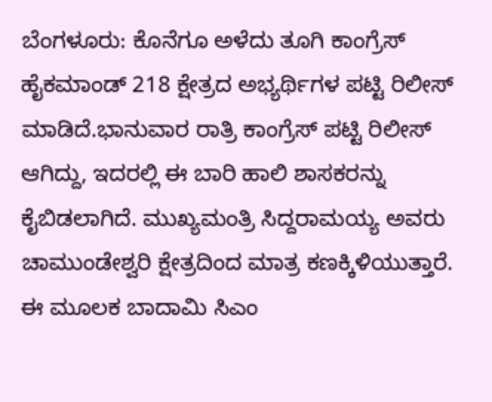ಬೆಂಗಳೂರು: ಕೊನೆಗೂ ಅಳೆದು ತೂಗಿ ಕಾಂಗ್ರೆಸ್ ಹೈಕಮಾಂಡ್ 218 ಕ್ಷೇತ್ರದ ಅಭ್ಯರ್ಥಿಗಳ ಪಟ್ಟಿ ರಿಲೀಸ್ ಮಾಡಿದೆ.ಭಾನುವಾರ ರಾತ್ರಿ ಕಾಂಗ್ರೆಸ್ ಪಟ್ಟಿ ರಿಲೀಸ್ ಆಗಿದ್ದು, ಇದರಲ್ಲಿ ಈ ಬಾರಿ ಹಾಲಿ ಶಾಸಕರನ್ನು ಕೈಬಿಡಲಾಗಿದೆ. ಮುಖ್ಯಮಂತ್ರಿ ಸಿದ್ದರಾಮಯ್ಯ ಅವರು ಚಾಮುಂಡೇಶ್ವರಿ ಕ್ಷೇತ್ರದಿಂದ ಮಾತ್ರ ಕಣಕ್ಕಿಳಿಯುತ್ತಾರೆ. ಈ ಮೂಲಕ ಬಾದಾಮಿ ಸಿಎಂ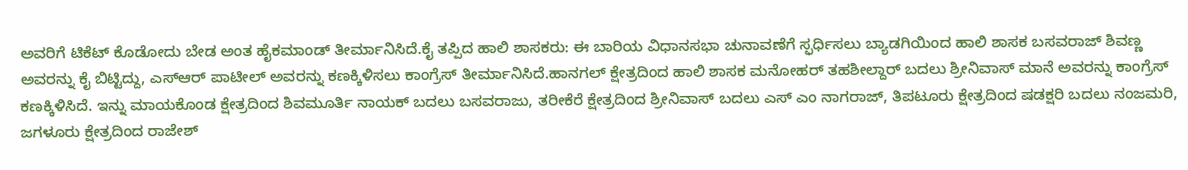ಅವರಿಗೆ ಟಿಕೆಟ್ ಕೊಡೋದು ಬೇಡ ಅಂತ ಹೈಕಮಾಂಡ್ ತೀರ್ಮಾನಿಸಿದೆ.ಕೈ ತಪ್ಪಿದ ಹಾಲಿ ಶಾಸಕರು: ಈ ಬಾರಿಯ ವಿಧಾನಸಭಾ ಚುನಾವಣೆಗೆ ಸ್ಫರ್ಧಿಸಲು ಬ್ಯಾಡಗಿಯಿಂದ ಹಾಲಿ ಶಾಸಕ ಬಸವರಾಜ್ ಶಿವಣ್ಣ ಅವರನ್ನು ಕೈ ಬಿಟ್ಟಿದ್ದು, ಎಸ್‍ಆರ್ ಪಾಟೀಲ್ ಅವರನ್ನು ಕಣಕ್ಕಿಳಿಸಲು ಕಾಂಗ್ರೆಸ್ ತೀರ್ಮಾನಿಸಿದೆ.ಹಾನಗಲ್ ಕ್ಷೇತ್ರದಿಂದ ಹಾಲಿ ಶಾಸಕ ಮನೋಹರ್ ತಹಶೀಲ್ದಾರ್ ಬದಲು ಶ್ರೀನಿವಾಸ್ ಮಾನೆ ಅವರನ್ನು ಕಾಂಗ್ರೆಸ್ ಕಣಕ್ಕಿಳಿಸಿದೆ. ಇನ್ನು ಮಾಯಕೊಂಡ ಕ್ಷೇತ್ರದಿಂದ ಶಿವಮೂರ್ತಿ ನಾಯಕ್ ಬದಲು ಬಸವರಾಜು, ತರೀಕೆರೆ ಕ್ಷೇತ್ರದಿಂದ ಶ್ರೀನಿವಾಸ್ ಬದಲು ಎಸ್ ಎಂ ನಾಗರಾಜ್, ತಿಪಟೂರು ಕ್ಷೇತ್ರದಿಂದ ಷಡಕ್ಷರಿ ಬದಲು ನಂಜಮರಿ, ಜಗಳೂರು ಕ್ಷೇತ್ರದಿಂದ ರಾಜೇಶ್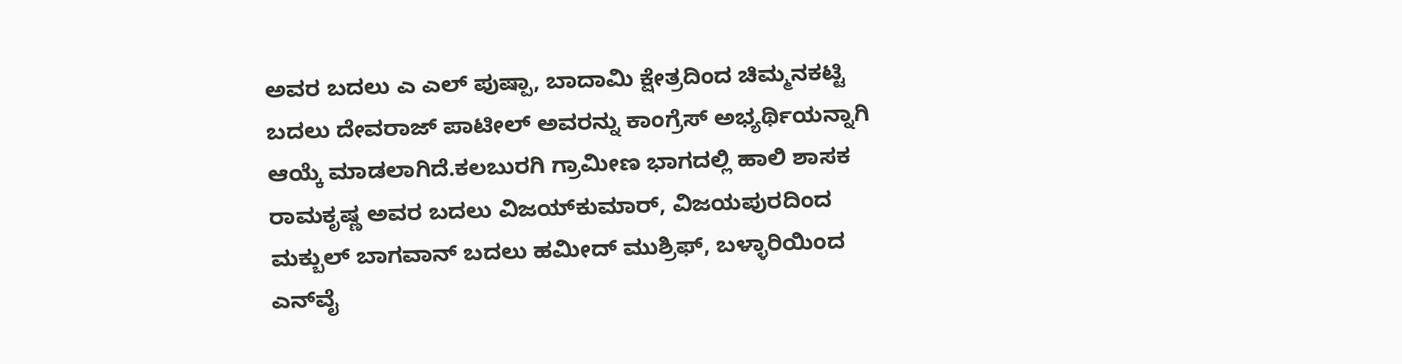ಅವರ ಬದಲು ಎ ಎಲ್ ಪುಷ್ಪಾ, ಬಾದಾಮಿ ಕ್ಷೇತ್ರದಿಂದ ಚಿಮ್ಮನಕಟ್ಟಿ ಬದಲು ದೇವರಾಜ್ ಪಾಟೀಲ್ ಅವರನ್ನು ಕಾಂಗ್ರೆಸ್ ಅಭ್ಯರ್ಥಿಯನ್ನಾಗಿ ಆಯ್ಕೆ ಮಾಡಲಾಗಿದೆ.ಕಲಬುರಗಿ ಗ್ರಾಮೀಣ ಭಾಗದಲ್ಲಿ ಹಾಲಿ ಶಾಸಕ ರಾಮಕೃಷ್ಣ ಅವರ ಬದಲು ವಿಜಯ್‍ಕುಮಾರ್, ವಿಜಯಪುರದಿಂದ ಮಕ್ಬುಲ್ ಬಾಗವಾನ್ ಬದಲು ಹಮೀದ್ ಮುಶ್ರಿಫ್, ಬಳ್ಳಾರಿಯಿಂದ ಎನ್‍ವೈ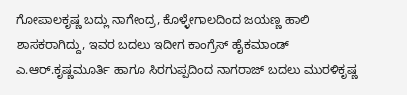ಗೋಪಾಲಕೃಷ್ಣ ಬದ್ಲು ನಾಗೇಂದ್ರ, ಕೊಳ್ಳೇಗಾಲದಿಂದ ಜಯಣ್ಣ ಹಾಲಿ ಶಾಸಕರಾಗಿದ್ದು, ಇವರ ಬದಲು ಇದೀಗ ಕಾಂಗ್ರೆಸ್ ಹೈಕಮಾಂಡ್ ಎ.ಆರ್.ಕೃಷ್ಣಮೂರ್ತಿ ಹಾಗೂ ಸಿರಗುಪ್ಪದಿಂದ ನಾಗರಾಜ್ ಬದಲು ಮುರಳಿಕೃಷ್ಣ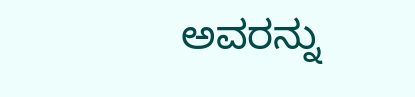ಅವರನ್ನು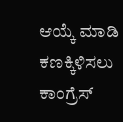ಆಯ್ಕೆ ಮಾಡಿ ಕಣಕ್ಕಿಳಿಸಲು ಕಾಂಗ್ರೆಸ್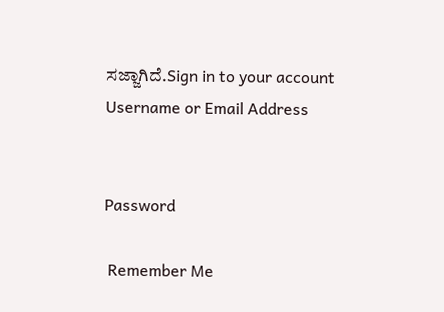ಸಜ್ಜಾಗಿದೆ.Sign in to your account
Username or Email Address


Password

 Remember Me